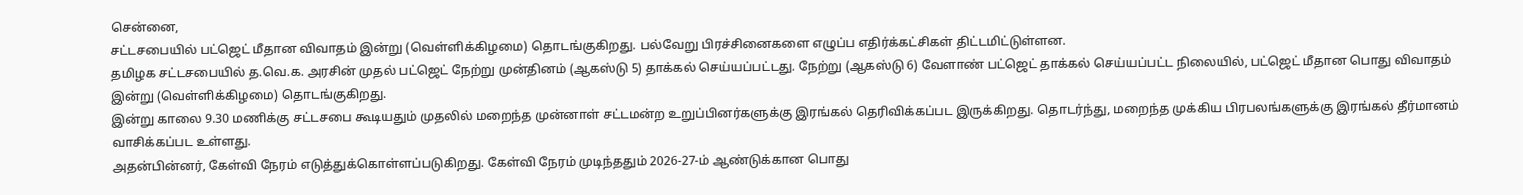சென்னை,
சட்டசபையில் பட்ஜெட் மீதான விவாதம் இன்று (வெள்ளிக்கிழமை) தொடங்குகிறது. பல்வேறு பிரச்சினைகளை எழுப்ப எதிர்க்கட்சிகள் திட்டமிட்டுள்ளன.
தமிழக சட்டசபையில் த.வெ.க. அரசின் முதல் பட்ஜெட் நேற்று முன்தினம் (ஆகஸ்டு 5) தாக்கல் செய்யப்பட்டது. நேற்று (ஆகஸ்டு 6) வேளாண் பட்ஜெட் தாக்கல் செய்யப்பட்ட நிலையில், பட்ஜெட் மீதான பொது விவாதம் இன்று (வெள்ளிக்கிழமை) தொடங்குகிறது.
இன்று காலை 9.30 மணிக்கு சட்டசபை கூடியதும் முதலில் மறைந்த முன்னாள் சட்டமன்ற உறுப்பினர்களுக்கு இரங்கல் தெரிவிக்கப்பட இருக்கிறது. தொடர்ந்து, மறைந்த முக்கிய பிரபலங்களுக்கு இரங்கல் தீர்மானம் வாசிக்கப்பட உள்ளது.
அதன்பின்னர், கேள்வி நேரம் எடுத்துக்கொள்ளப்படுகிறது. கேள்வி நேரம் முடிந்ததும் 2026-27-ம் ஆண்டுக்கான பொது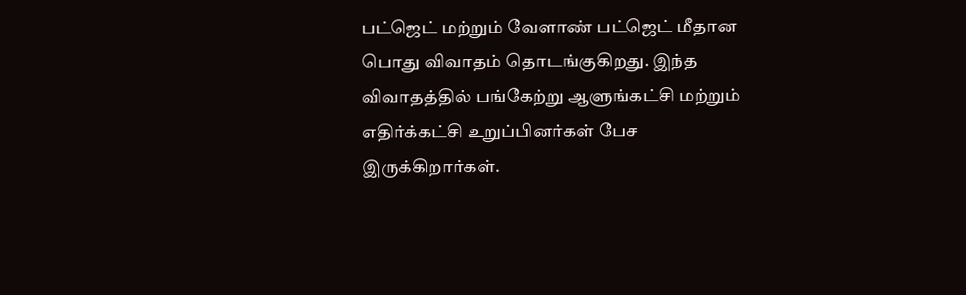பட்ஜெட் மற்றும் வேளாண் பட்ஜெட் மீதான பொது விவாதம் தொடங்குகிறது. இந்த விவாதத்தில் பங்கேற்று ஆளுங்கட்சி மற்றும் எதிர்க்கட்சி உறுப்பினர்கள் பேச இருக்கிறார்கள்.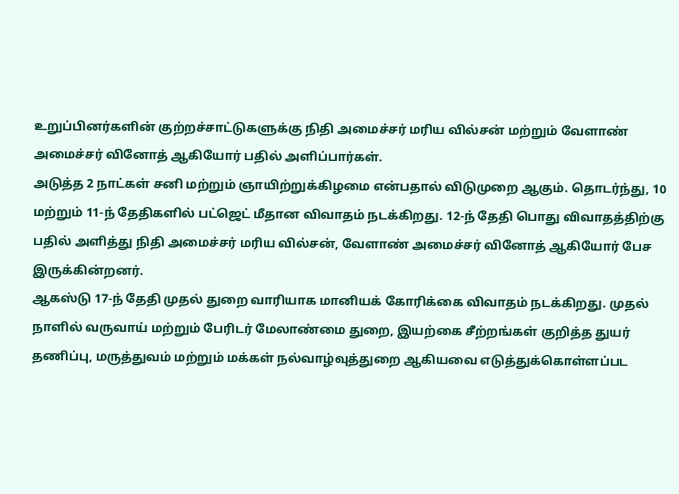உறுப்பினர்களின் குற்றச்சாட்டுகளுக்கு நிதி அமைச்சர் மரிய வில்சன் மற்றும் வேளாண் அமைச்சர் வினோத் ஆகியோர் பதில் அளிப்பார்கள்.
அடுத்த 2 நாட்கள் சனி மற்றும் ஞாயிற்றுக்கிழமை என்பதால் விடுமுறை ஆகும். தொடர்ந்து, 10 மற்றும் 11-ந் தேதிகளில் பட்ஜெட் மீதான விவாதம் நடக்கிறது. 12-ந் தேதி பொது விவாதத்திற்கு பதில் அளித்து நிதி அமைச்சர் மரிய வில்சன், வேளாண் அமைச்சர் வினோத் ஆகியோர் பேச இருக்கின்றனர்.
ஆகஸ்டு 17-ந் தேதி முதல் துறை வாரியாக மானியக் கோரிக்கை விவாதம் நடக்கிறது. முதல் நாளில் வருவாய் மற்றும் பேரிடர் மேலாண்மை துறை, இயற்கை சீற்றங்கள் குறித்த துயர் தணிப்பு, மருத்துவம் மற்றும் மக்கள் நல்வாழ்வுத்துறை ஆகியவை எடுத்துக்கொள்ளப்பட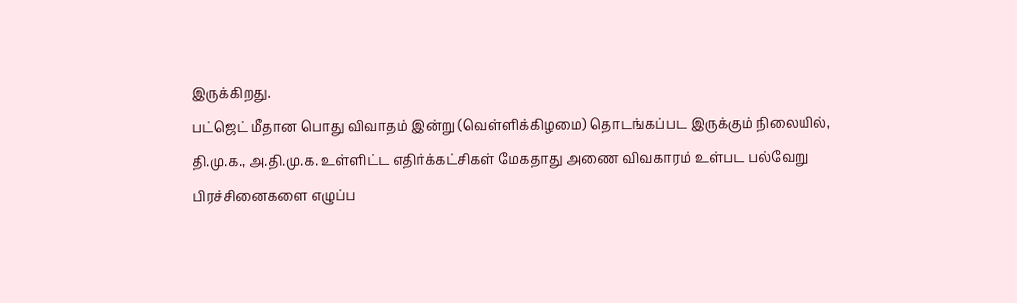இருக்கிறது.
பட்ஜெட் மீதான பொது விவாதம் இன்று (வெள்ளிக்கிழமை) தொடங்கப்பட இருக்கும் நிலையில், தி.மு.க., அ.தி.மு.க. உள்ளிட்ட எதிர்க்கட்சிகள் மேகதாது அணை விவகாரம் உள்பட பல்வேறு பிரச்சினைகளை எழுப்ப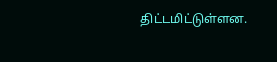திட்டமிட்டுள்ளன.